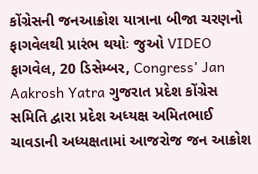કોંગ્રેસની જનઆક્રોશ યાત્રાના બીજા ચરણનો ફાગવેલથી પ્રારંભ થયોઃ જુઓ VIDEO
ફાગવેલ, 20 ડિસેમ્બર, Congress’ Jan Aakrosh Yatra ગુજરાત પ્રદેશ કોંગ્રેસ સમિતિ દ્વારા પ્રદેશ અધ્યક્ષ અમિતભાઈ ચાવડાની અધ્યક્ષતામાં આજરોજ જન આક્રોશ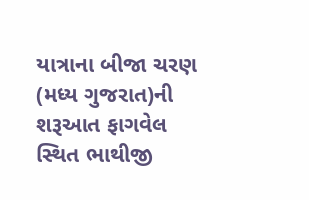યાત્રાના બીજા ચરણ (મધ્ય ગુજરાત)ની શરૂઆત ફાગવેલ સ્થિત ભાથીજી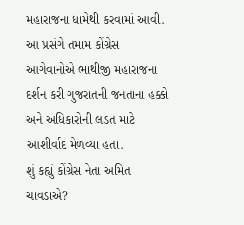મહારાજના ધામેથી કરવામાં આવી. આ પ્રસંગે તમામ કોંગ્રેસ આગેવાનોએ ભાથીજી મહારાજના દર્શન કરી ગુજરાતની જનતાના હક્કો અને અધિકારોની લડત માટે આશીર્વાદ મેળવ્યા હતા.
શું કહ્યું કોંગ્રેસ નેતા અમિત ચાવડાએ?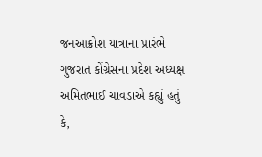જનઆક્રોશ યાત્રાના પ્રારંભે ગુજરાત કોંગ્રેસના પ્રદેશ અધ્યક્ષ અમિતભાઈ ચાવડાએ કહ્યું હતું કે,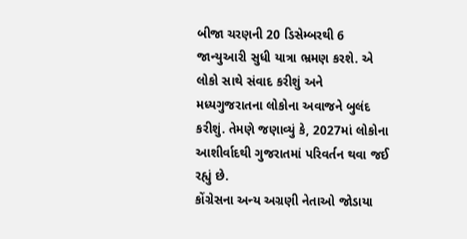બીજા ચરણની 20 ડિસેમ્બરથી 6 જાન્યુઆરી સુધી યાત્રા ભ્રમણ કરશે. એ લોકો સાથે સંવાદ કરીશું અને મધ્યગુજરાતના લોકોના અવાજને બુલંદ કરીશું. તેમણે જણાવ્યું કે, 2027માં લોકોના આશીર્વાદથી ગુજરાતમાં પરિવર્તન થવા જઈ રહ્યું છે.
કોંગ્રેસના અન્ય અગ્રણી નેતાઓ જોડાયા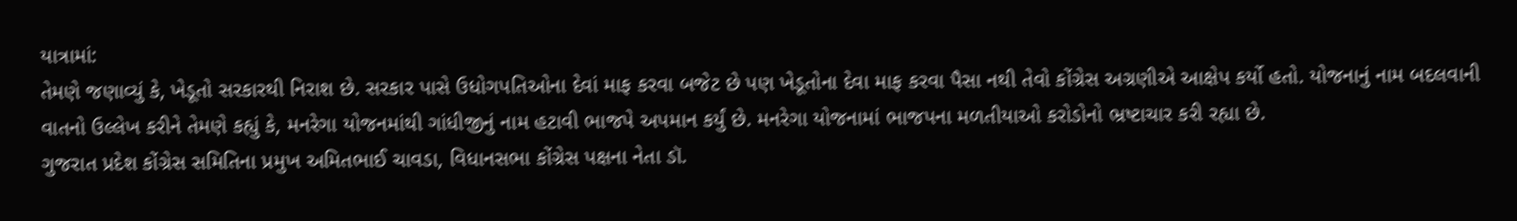યાત્રામાં:
તેમણે જણાવ્યું કે, ખેડૂતો સરકારથી નિરાશ છે. સરકાર પાસે ઉધોગપતિઓના દેવાં માફ કરવા બજેટ છે પણ ખેડૂતોના દેવા માફ કરવા પૈસા નથી તેવો કોંગ્રેસ અગ્રણીએ આક્ષેપ કર્યો હતો. યોજનાનું નામ બદલવાની વાતનો ઉલ્લેખ કરીને તેમણે કહ્યું કે, મનરેગા યોજનમાંથી ગાંધીજીનું નામ હટાવી ભાજપે અપમાન કર્યું છે. મનરેગા યોજનામાં ભાજપના મળતીયાઓ કરોડોનો ભ્રષ્ટાચાર કરી રહ્યા છે.
ગુજરાત પ્રદેશ કોંગ્રેસ સમિતિના પ્રમુખ અમિતભાઈ ચાવડા, વિધાનસભા કોંગ્રેસ પક્ષના નેતા ડૉ.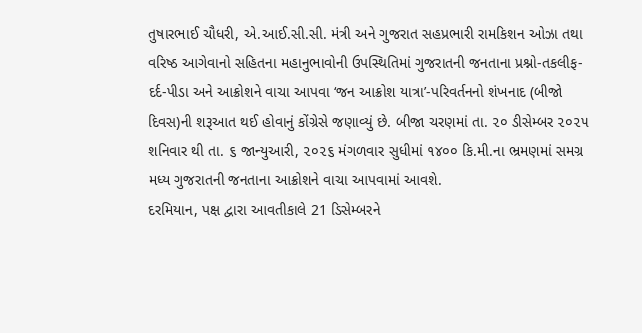તુષારભાઈ ચૌધરી, એ.આઈ.સી.સી. મંત્રી અને ગુજરાત સહપ્રભારી રામકિશન ઓઝા તથા વરિષ્ઠ આગેવાનો સહિતના મહાનુભાવોની ઉપસ્થિતિમાં ગુજરાતની જનતાના પ્રશ્નો-તકલીફ-દર્દ-પીડા અને આક્રોશને વાચા આપવા ‘જન આક્રોશ યાત્રા’-પરિવર્તનનો શંખનાદ (બીજો દિવસ)ની શરૂઆત થઈ હોવાનું કોંગ્રેસે જણાવ્યું છે. બીજા ચરણમાં તા. ૨૦ ડીસેમ્બર ૨૦૨૫ શનિવાર થી તા. ૬ જાન્યુઆરી, ૨૦૨૬ મંગળવાર સુધીમાં ૧૪૦૦ કિ.મી.ના ભ્રમણમાં સમગ્ર મધ્ય ગુજરાતની જનતાના આક્રોશને વાચા આપવામાં આવશે.
દરમિયાન, પક્ષ દ્વારા આવતીકાલે 21 ડિસેમ્બરને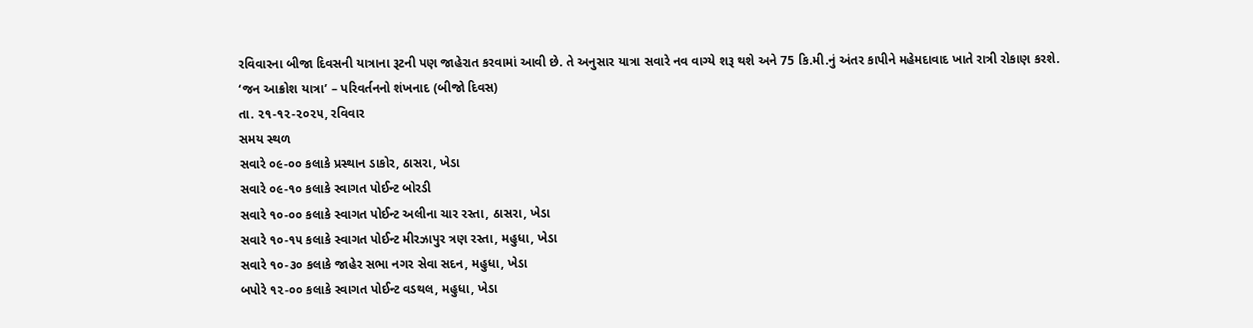રવિવારના બીજા દિવસની યાત્રાના રૂટની પણ જાહેરાત કરવામાં આવી છે. તે અનુસાર યાત્રા સવારે નવ વાગ્યે શરૂ થશે અને 75 કિ.મી.નું અંતર કાપીને મહેમદાવાદ ખાતે રાત્રી રોકાણ કરશે.
‘જન આક્રોશ યાત્રા’ – પરિવર્તનનો શંખનાદ (બીજો દિવસ)
તા. ૨૧-૧૨-૨૦૨૫, રવિવાર
સમય સ્થળ
સવારે ૦૯-૦૦ કલાકે પ્રસ્થાન ડાકોર, ઠાસરા, ખેડા
સવારે ૦૯-૧૦ કલાકે સ્વાગત પોઈન્ટ બોરડી
સવારે ૧૦-૦૦ કલાકે સ્વાગત પોઈન્ટ અલીના ચાર રસ્તા, ઠાસરા, ખેડા
સવારે ૧૦-૧૫ કલાકે સ્વાગત પોઈન્ટ મીરઝાપુર ત્રણ રસ્તા, મહુધા, ખેડા
સવારે ૧૦-૩૦ કલાકે જાહેર સભા નગર સેવા સદન, મહુધા, ખેડા
બપોરે ૧૨-૦૦ કલાકે સ્વાગત પોઈન્ટ વડથલ, મહુધા, ખેડા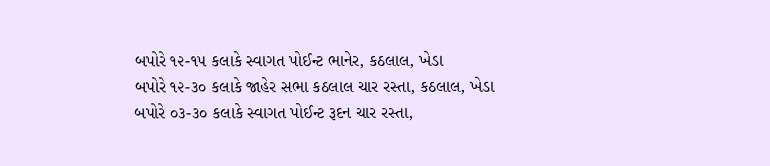બપોરે ૧૨-૧૫ કલાકે સ્વાગત પોઈન્ટ ભાનેર, કઠલાલ, ખેડા
બપોરે ૧૨-૩૦ કલાકે જાહેર સભા કઠલાલ ચાર રસ્તા, કઠલાલ, ખેડા
બપોરે ૦૩-૩૦ કલાકે સ્વાગત પોઈન્ટ રૂદન ચાર રસ્તા,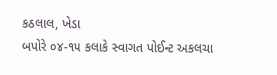કઠલાલ, ખેડા
બપોરે ૦૪-૧૫ કલાકે સ્વાગત પોઈન્ટ અકલચા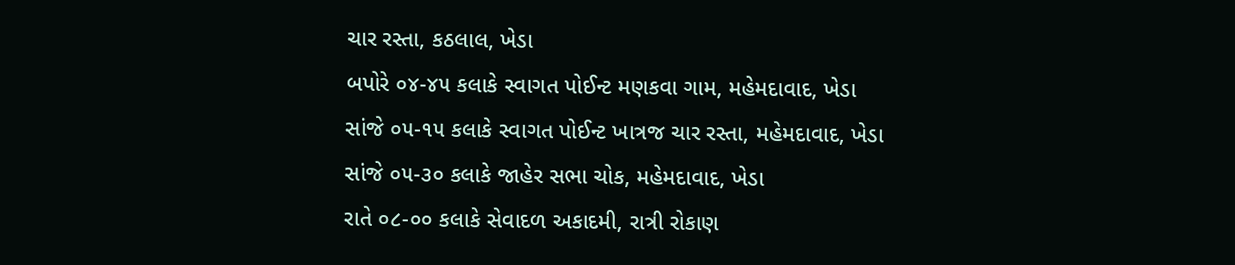ચાર રસ્તા, કઠલાલ, ખેડા
બપોરે ૦૪-૪૫ કલાકે સ્વાગત પોઈન્ટ મણકવા ગામ, મહેમદાવાદ, ખેડા
સાંજે ૦૫-૧૫ કલાકે સ્વાગત પોઈન્ટ ખાત્રજ ચાર રસ્તા, મહેમદાવાદ, ખેડા
સાંજે ૦૫-૩૦ કલાકે જાહેર સભા ચોક, મહેમદાવાદ, ખેડા
રાતે ૦૮-૦૦ કલાકે સેવાદળ અકાદમી, રાત્રી રોકાણ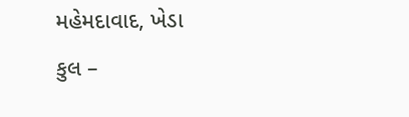મહેમદાવાદ, ખેડા
કુલ –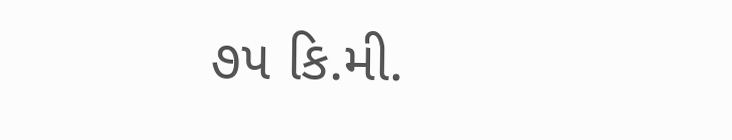૭૫ કિ.મી.